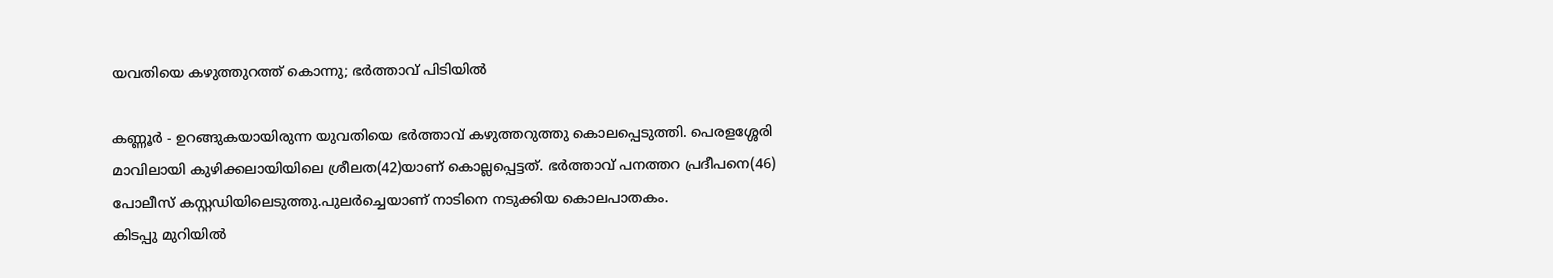യവതിയെ കഴുത്തുറത്ത് കൊന്നു; ഭര്‍ത്താവ് പിടിയില്‍

കണ്ണൂര്‍ - ഉറങ്ങുകയായിരുന്ന യുവതിയെ ഭര്‍ത്താവ് കഴുത്തറുത്തു കൊലപ്പെടുത്തി. പെരളശ്ശേരി മാവിലായി കുഴിക്കലായിയിലെ ശ്രീലത(42)യാണ് കൊല്ലപ്പെട്ടത്. ഭര്‍ത്താവ് പനത്തറ പ്രദീപനെ(46) പോലീസ് കസ്റ്റഡിയിലെടുത്തു.പുലര്‍ച്ചെയാണ് നാടിനെ നടുക്കിയ കൊലപാതകം.
കിടപ്പു മുറിയില്‍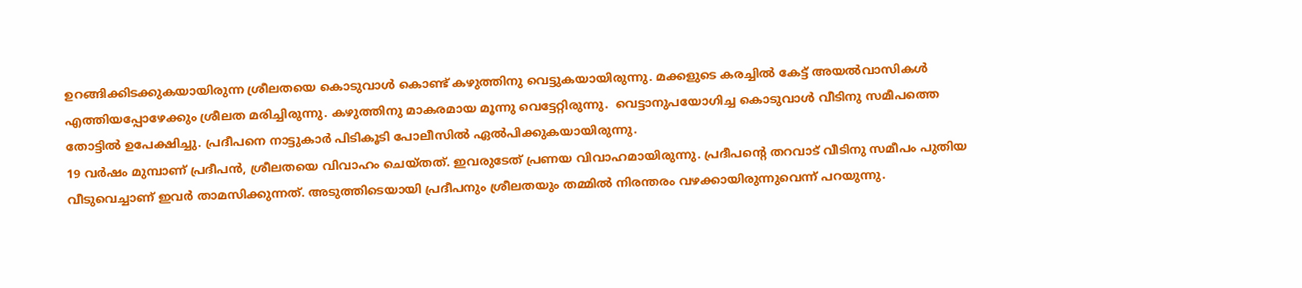ഉറങ്ങിക്കിടക്കുകയായിരുന്ന ശ്രീലതയെ കൊടുവാള്‍ കൊണ്ട് കഴുത്തിനു വെട്ടുകയായിരുന്നു. മക്കളുടെ കരച്ചില്‍ കേട്ട് അയല്‍വാസികള്‍ എത്തിയപ്പോഴേക്കും ശ്രീലത മരിച്ചിരുന്നു. കഴുത്തിനു മാകരമായ മൂന്നു വെട്ടേറ്റിരുന്നു.  വെട്ടാനുപയോഗിച്ച കൊടുവാള്‍ വീടിനു സമീപത്തെ തോട്ടില്‍ ഉപേക്ഷിച്ചു. പ്രദീപനെ നാട്ടുകാര്‍ പിടികൂടി പോലീസില്‍ ഏല്‍പിക്കുകയായിരുന്നു.
19 വര്‍ഷം മുമ്പാണ് പ്രദീപന്‍, ശ്രീലതയെ വിവാഹം ചെയ്തത്. ഇവരുടേത് പ്രണയ വിവാഹമായിരുന്നു. പ്രദീപന്റെ തറവാട് വീടിനു സമീപം പുതിയ വീടുവെച്ചാണ് ഇവര്‍ താമസിക്കുന്നത്. അടുത്തിടെയായി പ്രദീപനും ശ്രീലതയും തമ്മില്‍ നിരന്തരം വഴക്കായിരുന്നുവെന്ന് പറയുന്നു.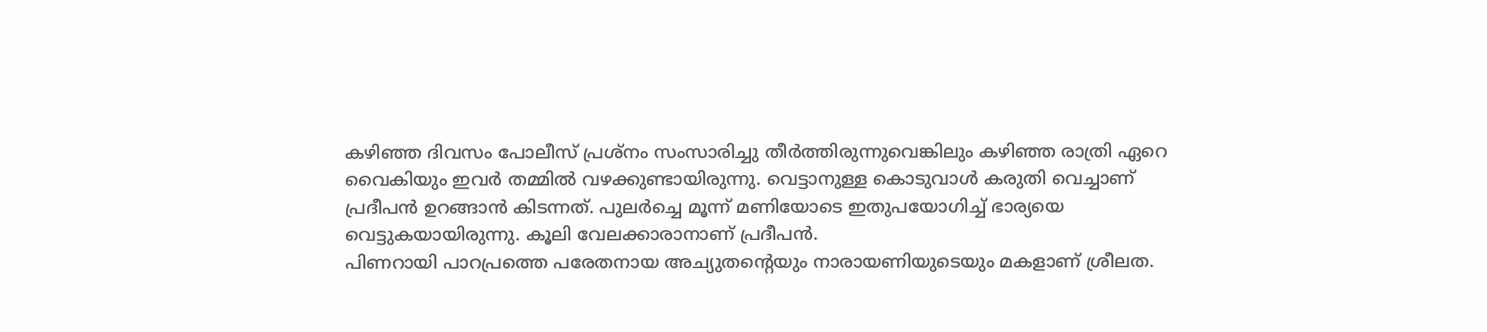കഴിഞ്ഞ ദിവസം പോലീസ് പ്രശ്‌നം സംസാരിച്ചു തീര്‍ത്തിരുന്നുവെങ്കിലും കഴിഞ്ഞ രാത്രി ഏറെ വൈകിയും ഇവര്‍ തമ്മില്‍ വഴക്കുണ്ടായിരുന്നു. വെട്ടാനുള്ള കൊടുവാള്‍ കരുതി വെച്ചാണ് പ്രദീപന്‍ ഉറങ്ങാന്‍ കിടന്നത്. പുലര്‍ച്ചെ മൂന്ന് മണിയോടെ ഇതുപയോഗിച്ച് ഭാര്യയെ വെട്ടുകയായിരുന്നു. കൂലി വേലക്കാരാനാണ് പ്രദീപന്‍.
പിണറായി പാറപ്രത്തെ പരേതനായ അച്യുതന്റെയും നാരായണിയുടെയും മകളാണ് ശ്രീലത.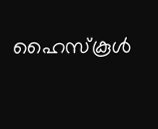ഹൈസ്‌കൂള്‍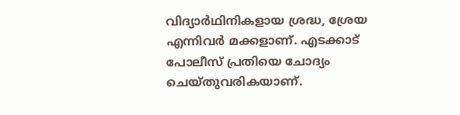വിദ്യാര്‍ഥിനികളായ ശ്രദ്ധ, ശ്രേയ എന്നിവര്‍ മക്കളാണ്. എടക്കാട് പോലീസ് പ്രതിയെ ചോദ്യം ചെയ്തുവരികയാണ്.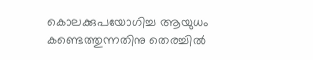കൊലക്കുപയോഗിച്ച ആയുധം കണ്ടെത്തുന്നതിനു തെരച്ചില്‍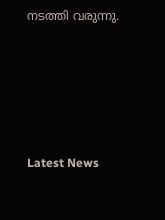നടത്തി വരുന്നു.





Latest News